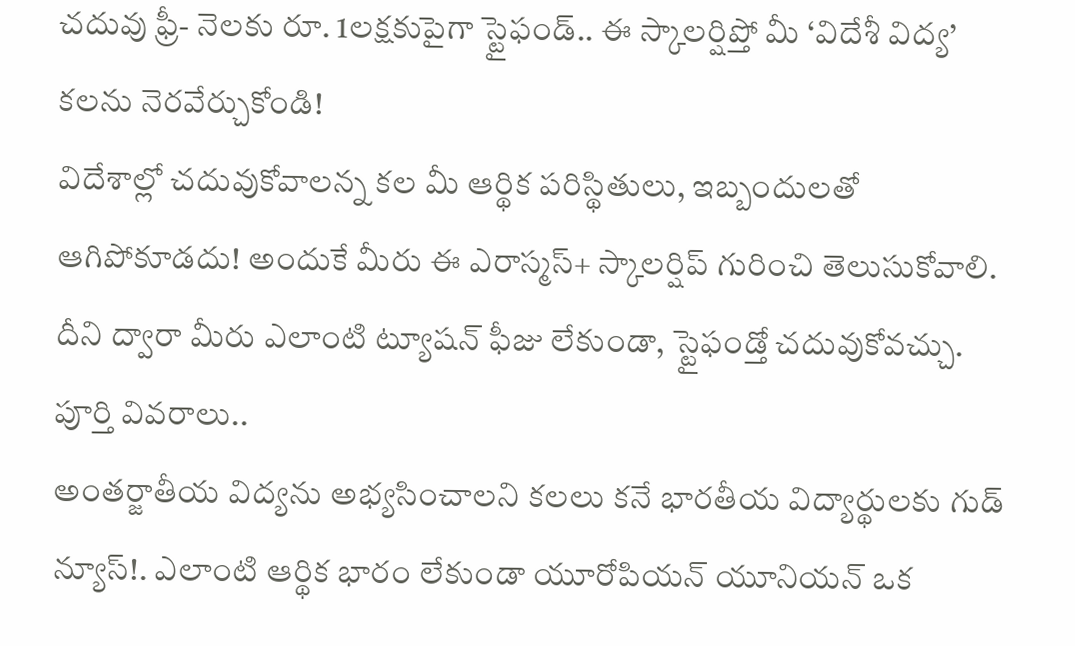చదువు ఫ్రీ- నెలకు రూ. 1లక్షకుపైగా స్టైఫండ్.. ఈ స్కాలర్షిప్తో మీ ‘విదేశీ విద్య’ కలను నెరవేర్చుకోండి!
విదేశాల్లో చదువుకోవాలన్న కల మీ ఆర్థిక పరిస్థితులు, ఇబ్బందులతో ఆగిపోకూడదు! అందుకే మీరు ఈ ఎరాస్మస్+ స్కాలర్షిప్ గురించి తెలుసుకోవాలి. దీని ద్వారా మీరు ఎలాంటి ట్యూషన్ ఫీజు లేకుండా, స్టైఫండ్తో చదువుకోవచ్చు. పూర్తి వివరాలు..
అంతర్జాతీయ విద్యను అభ్యసించాలని కలలు కనే భారతీయ విద్యార్థులకు గుడ్ న్యూస్!. ఎలాంటి ఆర్థిక భారం లేకుండా యూరోపియన్ యూనియన్ ఒక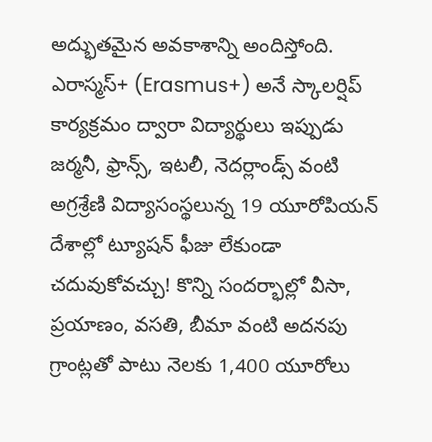అద్భుతమైన అవకాశాన్ని అందిస్తోంది. ఎరాస్మస్+ (Erasmus+) అనే స్కాలర్షిప్ కార్యక్రమం ద్వారా విద్యార్థులు ఇప్పుడు జర్మనీ, ఫ్రాన్స్, ఇటలీ, నెదర్లాండ్స్ వంటి అగ్రశ్రేణి విద్యాసంస్థలున్న 19 యూరోపియన్ దేశాల్లో ట్యూషన్ ఫీజు లేకుండా చదువుకోవచ్చు! కొన్ని సందర్భాల్లో వీసా, ప్రయాణం, వసతి, బీమా వంటి అదనపు గ్రాంట్లతో పాటు నెలకు 1,400 యూరోలు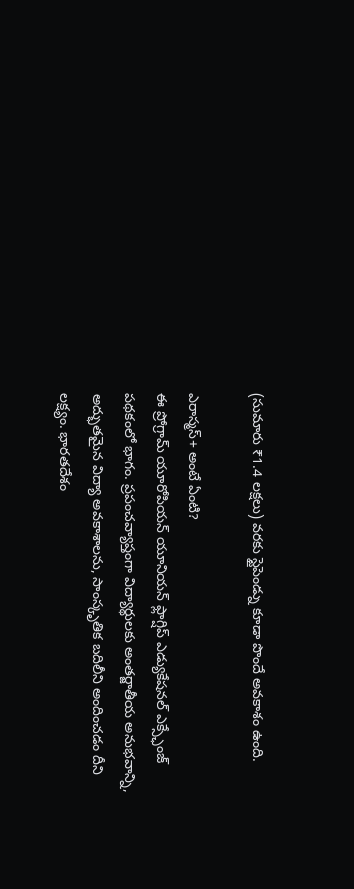(సుమారు ₹1.4 లక్షలు) వరకు స్టైపెండ్ను కూడా పొందే అవకాశం ఉంది.

ఎరాస్మస్+ అంటే ఏంటి?
ఈ ప్రోగ్రామ్ యూరోపియన్ యూనియన్ ఫ్లాగ్షిప్ ఎడ్యుకేషనల్ ఎక్స్ఛేంజ్ పథకంలో భాగం. ప్రపంచవ్యాప్తంగా విద్యార్థులకు అంతర్జాతీయ అనుభవాన్ని, అద్భుతమైన విద్యా అవకాశాలను, సాంస్కృతిక బదిలీని అందించడం దీని లక్ష్యం. భారతదేశం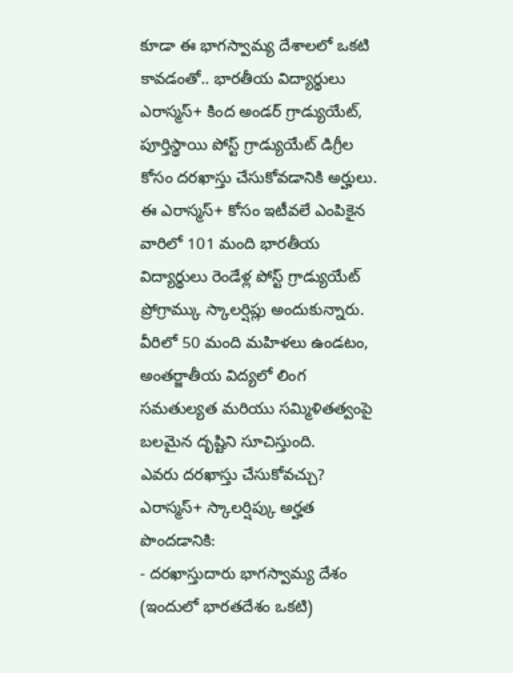కూడా ఈ భాగస్వామ్య దేశాలలో ఒకటి కావడంతో.. భారతీయ విద్యార్థులు ఎరాస్మస్+ కింద అండర్ గ్రాడ్యుయేట్, పూర్తిస్థాయి పోస్ట్ గ్రాడ్యుయేట్ డిగ్రీల కోసం దరఖాస్తు చేసుకోవడానికి అర్హులు.
ఈ ఎరాస్మస్+ కోసం ఇటీవలే ఎంపికైన వారిలో 101 మంది భారతీయ విద్యార్థులు రెండేళ్ల పోస్ట్ గ్రాడ్యుయేట్ ప్రోగ్రామ్కు స్కాలర్షిప్లు అందుకున్నారు. వీరిలో 50 మంది మహిళలు ఉండటం, అంతర్జాతీయ విద్యలో లింగ సమతుల్యత మరియు సమ్మిళితత్వంపై బలమైన దృష్టిని సూచిస్తుంది.
ఎవరు దరఖాస్తు చేసుకోవచ్చు?
ఎరాస్మస్+ స్కాలర్షిప్కు అర్హత పొందడానికి:
- దరఖాస్తుదారు భాగస్వామ్య దేశం (ఇందులో భారతదేశం ఒకటి)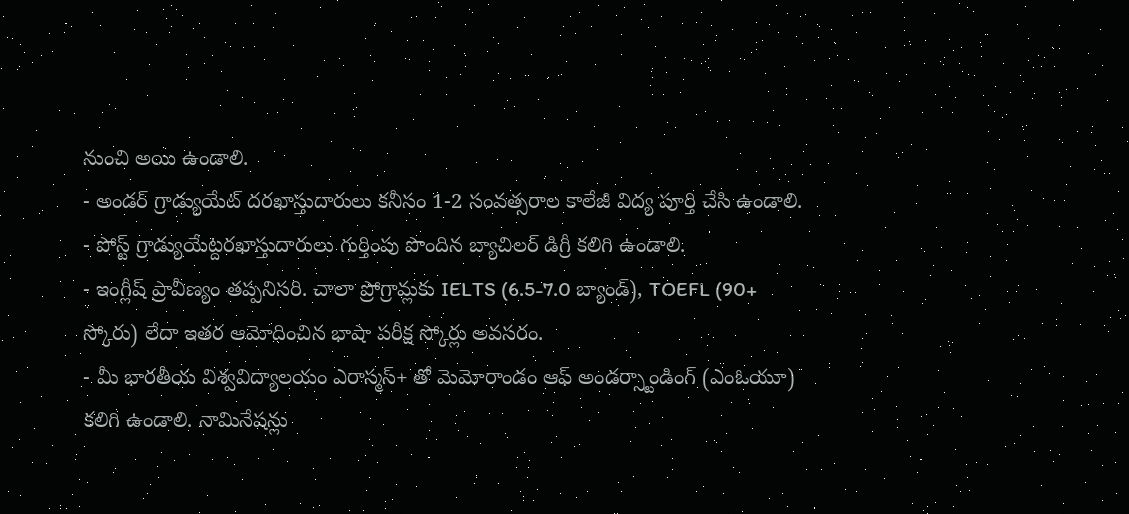నుంచి అయి ఉండాలి.
- అండర్ గ్రాడ్యుయేట్ దరఖాస్తుదారులు కనీసం 1-2 సంవత్సరాల కాలేజీ విద్య పూర్తి చేసి ఉండాలి.
- పోస్ట్ గ్రాడ్యుయేట్దరఖాస్తుదారులు గుర్తింపు పొందిన బ్యాచిలర్ డిగ్రీ కలిగి ఉండాలి.
- ఇంగ్లీష్ ప్రావీణ్యం తప్పనిసరి. చాలా ప్రోగ్రామ్లకు IELTS (6.5-7.0 బ్యాండ్), TOEFL (90+ స్కోరు) లేదా ఇతర ఆమోదించిన భాషా పరీక్ష స్కోర్లు అవసరం.
- మీ భారతీయ విశ్వవిద్యాలయం ఎరాస్మస్+ తో మెమోరాండం ఆఫ్ అండర్స్టాండింగ్ (ఎంఓయూ) కలిగి ఉండాలి. నామినేషన్లు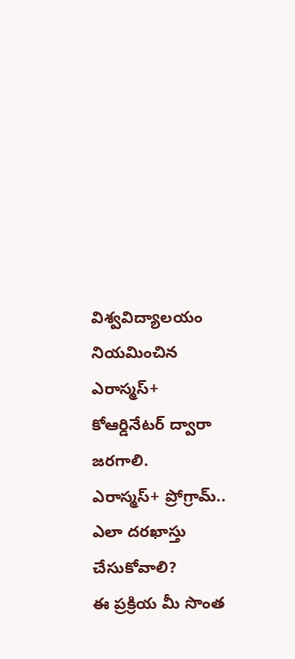విశ్వవిద్యాలయం నియమించిన ఎరాస్మస్+ కోఆర్డినేటర్ ద్వారా జరగాలి.
ఎరాస్మస్+ ప్రోగ్రామ్.. ఎలా దరఖాస్తు చేసుకోవాలి?
ఈ ప్రక్రియ మీ సొంత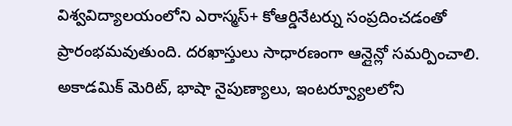విశ్వవిద్యాలయంలోని ఎరాస్మస్+ కోఆర్డినేటర్ను సంప్రదించడంతో ప్రారంభమవుతుంది. దరఖాస్తులు సాధారణంగా ఆన్లైన్లో సమర్పించాలి. అకాడమిక్ మెరిట్, భాషా నైపుణ్యాలు, ఇంటర్వ్యూలలోని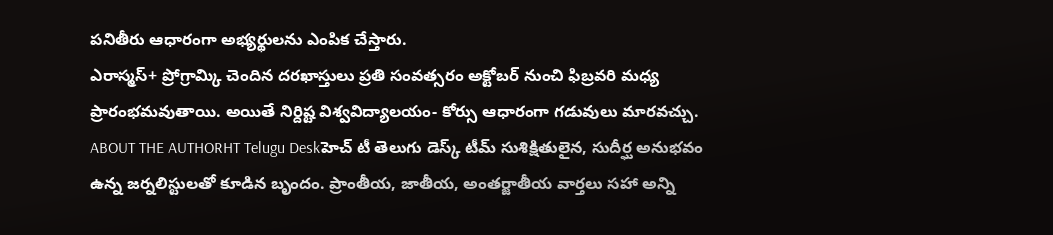పనితీరు ఆధారంగా అభ్యర్థులను ఎంపిక చేస్తారు.
ఎరాస్మస్+ ప్రోగ్రామ్కి చెందిన దరఖాస్తులు ప్రతి సంవత్సరం అక్టోబర్ నుంచి ఫిబ్రవరి మధ్య ప్రారంభమవుతాయి. అయితే నిర్దిష్ట విశ్వవిద్యాలయం- కోర్సు ఆధారంగా గడువులు మారవచ్చు.
ABOUT THE AUTHORHT Telugu Deskహెచ్ టీ తెలుగు డెస్క్ టీమ్ సుశిక్షితులైన, సుదీర్ఘ అనుభవం ఉన్న జర్నలిస్టులతో కూడిన బృందం. ప్రాంతీయ, జాతీయ, అంతర్జాతీయ వార్తలు సహా అన్ని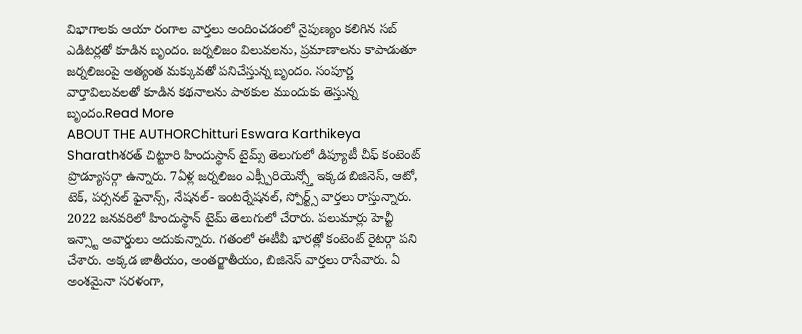విభాగాలకు ఆయా రంగాల వార్తలు అందించడంలో నైపుణ్యం కలిగిన సబ్ ఎడిటర్లతో కూడిన బృందం. జర్నలిజం విలువలను, ప్రమాణాలను కాపాడుతూ జర్నలిజంపై అత్యంత మక్కువతో పనిచేస్తున్న బృందం. సంపూర్ణ వార్తావిలువలతో కూడిన కథనాలను పాఠకుల ముందుకు తెస్తున్న బృందం.Read More
ABOUT THE AUTHORChitturi Eswara Karthikeya Sharathశరత్ చిట్టూరి హిందుస్థాన్ టైమ్స్ తెలుగులో డిప్యూటీ చీఫ్ కంటెంట్ ప్రొడ్యూసర్గా ఉన్నారు. 7ఏళ్ల జర్నలిజం ఎక్స్పీరియెన్స్తో ఇక్కడ బిజినెస్, ఆటో, టెక్, పర్సనల్ ఫైనాన్స్, నేషనల్- ఇంటర్నేషనల్, స్పోర్ట్స్ వార్తలు రాస్తున్నారు. 2022 జనవరిలో హిందుస్థాన్ టైమ్ తెలుగులో చేరారు. పలుమార్లు హెచ్టీ ఇన్స్టా అవార్డులు అదుకున్నారు. గతంలో ఈటీవీ భారత్లో కంటెంట్ రైటర్గా పని చేశారు. అక్కడ జాతీయం, అంతర్జాతీయం, బిజినెస్ వార్తలు రాసేవారు. ఏ అంశమైనా సరళంగా,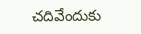చదివేందుకు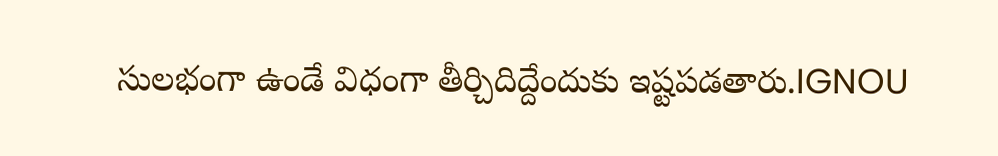సులభంగా ఉండే విధంగా తీర్చిదిద్దేందుకు ఇష్టపడతారు.IGNOU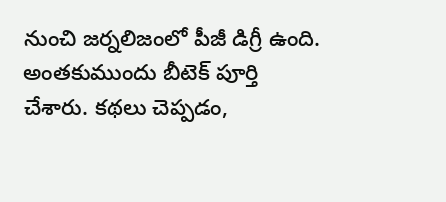నుంచి జర్నలిజంలో పీజీ డిగ్రీ ఉంది. అంతకుముందు బీటెక్ పూర్తి చేశారు. కథలు చెప్పడం,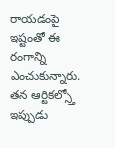రాయడంపై ఇష్టంతో ఈ రంగాన్ని ఎంచుకున్నారు. తన ఆర్టికల్స్తో ఇప్పుడు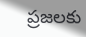ప్రజలకు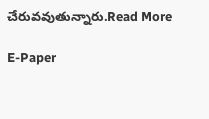చేరువవుతున్నారు.Read More

E-Paper